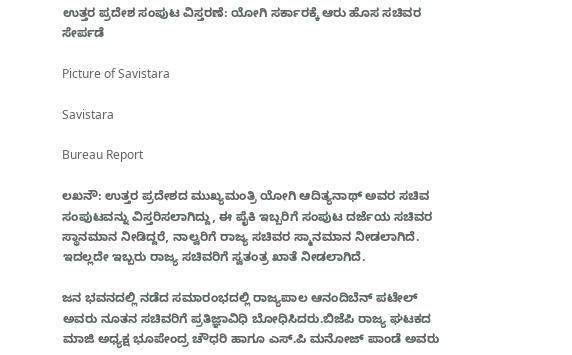ಉತ್ತರ ಪ್ರದೇಶ ಸಂಪುಟ ವಿಸ್ತರಣೆ: ಯೋಗಿ ಸರ್ಕಾರಕ್ಕೆ ಆರು ಹೊಸ ಸಚಿವರ ಸೇರ್ಪಡೆ

Picture of Savistara

Savistara

Bureau Report

ಲಖನೌ: ಉತ್ತರ ಪ್ರದೇಶದ ಮುಖ್ಯಮಂತ್ರಿ ಯೋಗಿ ಆದಿತ್ಯನಾಥ್ ಅವರ ಸಚಿವ ಸಂಪುಟವನ್ನು ವಿಸ್ತರಿಸಲಾಗಿದ್ದು, ಈ ಪೈಕಿ ಇಬ್ಬರಿಗೆ ಸಂಪುಟ ದರ್ಜೆಯ ಸಚಿವರ ಸ್ಥಾನಮಾನ ನೀಡಿದ್ದರೆ, ನಾಲ್ವರಿಗೆ ರಾಜ್ಯ ಸಚಿವರ ಸ್ಮಾನಮಾನ ನೀಡಲಾಗಿದೆ. ಇದಲ್ಲದೇ ಇಬ್ಬರು ರಾಜ್ಯ ಸಚಿವರಿಗೆ ಸ್ವತಂತ್ರ ಖಾತೆ ನೀಡಲಾಗಿದೆ.

ಜನ ಭವನದಲ್ಲಿ ನಡೆದ ಸಮಾರಂಭದಲ್ಲಿ ರಾಜ್ಯಪಾಲ ಆನಂದಿಬೆನ್ ಪಟೇಲ್‌ ಅವರು ನೂತನ ಸಚಿವರಿಗೆ ಪ್ರತಿಜ್ಞಾವಿಧಿ ಬೋಧಿಸಿದರು.ಬಿಜೆಪಿ ರಾಜ್ಯ ಘಟಕದ ಮಾಜಿ ಅಧ್ಯಕ್ಷ ಭೂಪೇಂದ್ರ ಚೌಧರಿ ಹಾಗೂ ಎಸ್.ಪಿ ಮನೋಜ್ ಪಾಂಡೆ ಅವರು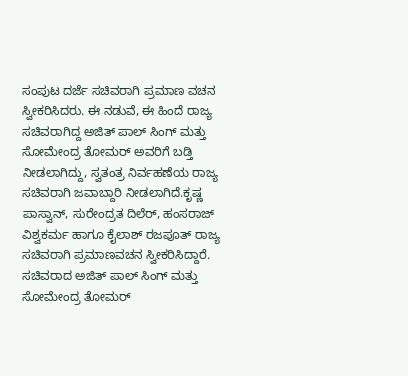ಸಂಪುಟ ದರ್ಜೆ ಸಚಿವರಾಗಿ ಪ್ರಮಾಣ ವಚನ ಸ್ವೀಕರಿಸಿದರು. ಈ ನಡುವೆ, ಈ ಹಿಂದೆ ರಾಜ್ಯ ಸಚಿವರಾಗಿದ್ದ ಅಜಿತ್ ಪಾಲ್ ಸಿಂಗ್ ಮತ್ತು ಸೋಮೇಂದ್ರ ತೋಮರ್ ಅವರಿಗೆ ಬಡ್ತಿ ನೀಡಲಾಗಿದ್ದು, ಸ್ವತಂತ್ರ ನಿರ್ವಹಣೆಯ ರಾಜ್ಯ ಸಚಿವರಾಗಿ ಜವಾಬ್ದಾರಿ ನೀಡಲಾಗಿದೆ.ಕೃಷ್ಣ ಪಾಸ್ವಾನ್, ಸುರೇಂದ್ರತ ದಿಲೆರ್, ಹಂಸರಾಜ್ ವಿಶ್ವಕರ್ಮ ಹಾಗೂ ಕೈಲಾಶ್ ರಜಪೂತ್ ರಾಜ್ಯ ಸಚಿವರಾಗಿ ಪ್ರಮಾಣವಚನ ಸ್ವೀಕರಿಸಿದ್ದಾರೆ. ಸಚಿವರಾದ ಅಜಿತ್ ಪಾಲ್ ಸಿಂಗ್ ಮತ್ತು ಸೋಮೇಂದ್ರ ತೋಮ‌ರ್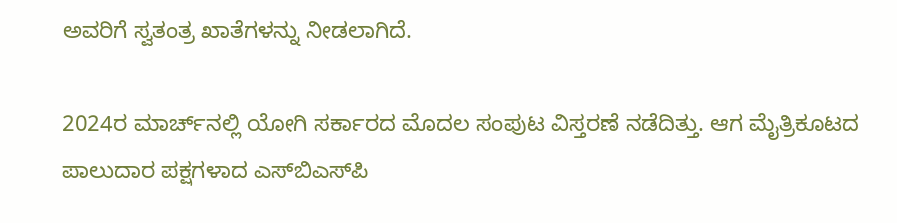ಅವರಿಗೆ ಸ್ವತಂತ್ರ ಖಾತೆಗಳನ್ನು ನೀಡಲಾಗಿದೆ.

2024ರ ಮಾರ್ಚ್‌ನಲ್ಲಿ ಯೋಗಿ ಸರ್ಕಾರದ ಮೊದಲ ಸಂಪುಟ ವಿಸ್ತರಣೆ ನಡೆದಿತ್ತು. ಆಗ ಮೈತ್ರಿಕೂಟದ ಪಾಲುದಾರ ಪಕ್ಷಗಳಾದ ಎಸ್‌ಬಿಎಸ್‌ಪಿ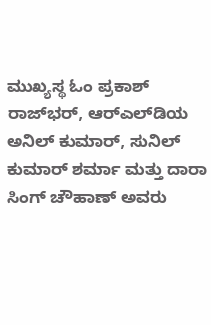ಮುಖ್ಯಸ್ಥ ಓಂ ಪ್ರಕಾಶ್ ರಾಜ್‌ಭ‌ರ್, ಆರ್‌ಎಲ್‌ಡಿಯ ಅನಿಲ್ ಕುಮಾರ್, ಸುನಿಲ್ ಕುಮಾ‌ರ್ ಶರ್ಮಾ ಮತ್ತು ದಾರಾ ಸಿಂಗ್ ಚೌಹಾಣ್ ಅವರು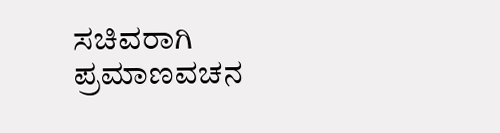ಸಚಿವರಾಗಿ ಪ್ರಮಾಣವಚನ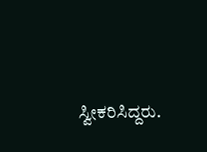ಸ್ವೀಕರಿಸಿದ್ದರು.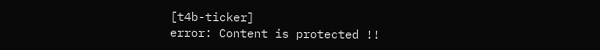[t4b-ticker]
error: Content is protected !!